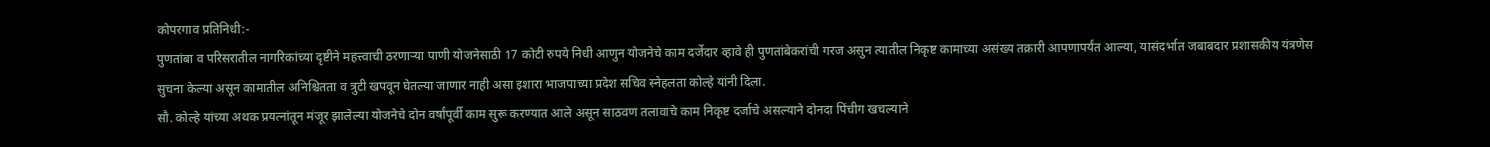कोपरगाव प्रतिनिधी:-
पुणतांबा व परिसरातील नागरिकांच्या दृष्टीने महत्त्वाची ठरणाऱ्या पाणी योजनेसाठी 17 कोटी रुपये निधी आणुन योजनेचे काम दर्जेदार व्हावे ही पुणतांबेकरांची गरज असुन त्यातील निकृष्ट कामाच्या असंख्य तक्रारी आपणापर्यंत आल्या, यासंदर्भात जबाबदार प्रशासकीय यंत्रणेस सुचना केल्या असून कामातील अनिश्चितता व त्रुटी खपवून घेतल्या जाणार नाही असा इशारा भाजपाच्या प्रदेश सचिव स्नेहलता कोल्हे यांनी दिला.
सौ. कोल्हे यांच्या अथक प्रयत्नांतून मंजूर झालेल्या योजनेचे दोन वर्षांपूर्वी काम सुरू करण्यात आले असून साठवण तलावाचे काम निकृष्ट दर्जाचे असल्याने दोनदा पिंचीग खचल्याने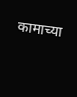कामाच्या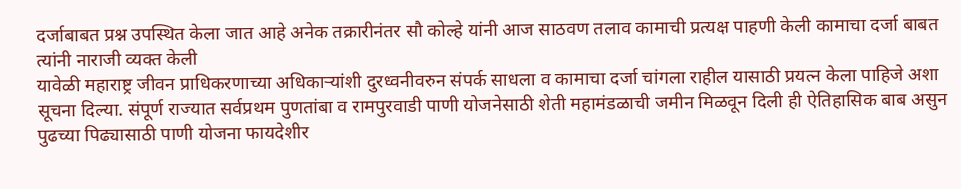दर्जाबाबत प्रश्न उपस्थित केला जात आहे अनेक तक्रारीनंतर सौ कोल्हे यांनी आज साठवण तलाव कामाची प्रत्यक्ष पाहणी केली कामाचा दर्जा बाबत त्यांनी नाराजी व्यक्त केली
यावेळी महाराष्ट्र जीवन प्राधिकरणाच्या अधिकाऱ्यांशी दुरध्वनीवरुन संपर्क साधला व कामाचा दर्जा चांगला राहील यासाठी प्रयत्न केला पाहिजे अशा सूचना दिल्या. संपूर्ण राज्यात सर्वप्रथम पुणतांबा व रामपुरवाडी पाणी योजनेसाठी शेती महामंडळाची जमीन मिळवून दिली ही ऐतिहासिक बाब असुन पुढच्या पिढ्यासाठी पाणी योजना फायदेशीर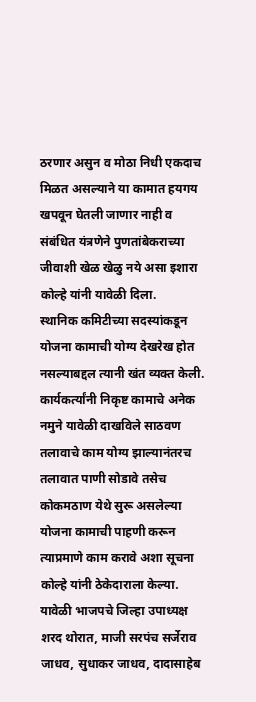ठरणार असुन व मोठा निधी एकदाच मिळत असल्याने या कामात हयगय खपवून घेतली जाणार नाही व संबंधित यंत्रणेने पुणतांबेकराच्या जीवाशी खेळ खेळु नये असा इशारा कोल्हे यांनी यावेळी दिला.
स्थानिक कमिटीच्या सदस्यांकडून योजना कामाची योग्य देखरेख होत नसल्याबद्दल त्यानी खंत व्यक्त केली. कार्यकर्त्यांनी निकृष्ट कामाचे अनेक नमुने यावेळी दाखविले साठवण तलावाचे काम योग्य झाल्यानंतरच तलावात पाणी सोडावे तसेच कोकमठाण येथे सुरू असलेल्या योजना कामाची पाहणी करून त्याप्रमाणे काम करावे अशा सूचना कोल्हे यांनी ठेकेदाराला केल्या.
यावेळी भाजपचे जिल्हा उपाध्यक्ष शरद थोरात, माजी सरपंच सर्जेराव जाधव, सुधाकर जाधव, दादासाहेब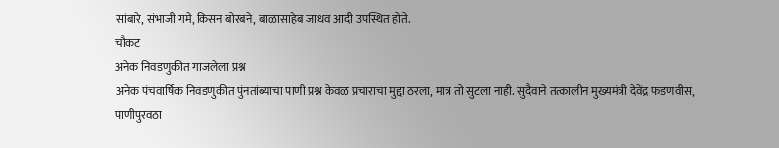सांबारे, संभाजी गमे, किसन बोरबने, बाळासाहेब जाधव आदी उपस्थित होते.
चौकट
अनेक निवडणुकीत गाजलेला प्रश्न
अनेक पंचवार्षिक निवडणुकीत पुंनतांब्याचा पाणी प्रश्न केवळ प्रचाराचा मुद्दा ठरला, मात्र तो सुटला नाही. सुदैवाने तत्कालीन मुख्यमंत्री देवेंद्र फडणवीस, पाणीपुरवठा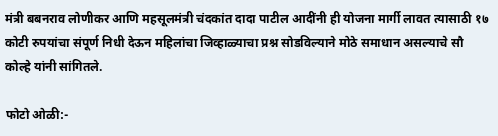मंत्री बबनराव लोणीकर आणि महसूलमंत्री चंदकांत दादा पाटील आदींनी ही योजना मार्गी लावत त्यासाठी १७ कोटी रुपयांचा संपूर्ण निधी देऊन महिलांचा जिव्हाळ्याचा प्रश्न सोडविल्याने मोठे समाधान असल्याचे सौ कोल्हे यांनी सांगितले.

फोटो ओळी:-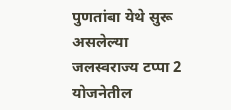पुणतांबा येथे सुरू असलेल्या जलस्वराज्य टप्पा 2 योजनेतील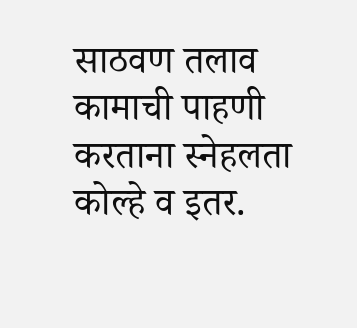साठवण तलाव कामाची पाहणी करताना स्नेहलता कोल्हे व इतर.